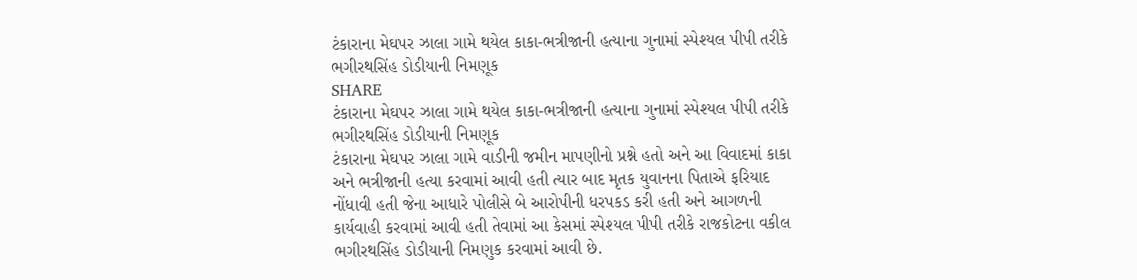ટંકારાના મેઘપર ઝાલા ગામે થયેલ કાકા-ભત્રીજાની હત્યાના ગુનામાં સ્પેશ્યલ પીપી તરીકે ભગીરથસિંહ ડોડીયાની નિમણૂક
SHARE
ટંકારાના મેઘપર ઝાલા ગામે થયેલ કાકા-ભત્રીજાની હત્યાના ગુનામાં સ્પેશ્યલ પીપી તરીકે ભગીરથસિંહ ડોડીયાની નિમણૂક
ટંકારાના મેઘપર ઝાલા ગામે વાડીની જમીન માપણીનો પ્રશ્ને હતો અને આ વિવાદમાં કાકા અને ભત્રીજાની હત્યા કરવામાં આવી હતી ત્યાર બાદ મૃતક યુવાનના પિતાએ ફરિયાદ નોંધાવી હતી જેના આધારે પોલીસે બે આરોપીની ધરપકડ કરી હતી અને આગળની કાર્યવાહી કરવામાં આવી હતી તેવામાં આ કેસમાં સ્પેશ્યલ પીપી તરીકે રાજકોટના વકીલ ભગીરથસિંહ ડોડીયાની નિમણુક કરવામાં આવી છે.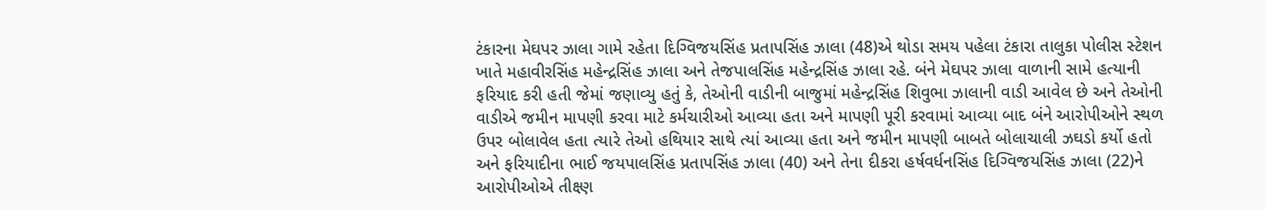ટંકારના મેઘપર ઝાલા ગામે રહેતા દિગ્વિજયસિંહ પ્રતાપસિંહ ઝાલા (48)એ થોડા સમય પહેલા ટંકારા તાલુકા પોલીસ સ્ટેશન ખાતે મહાવીરસિંહ મહેન્દ્રસિંહ ઝાલા અને તેજપાલસિંહ મહેન્દ્રસિંહ ઝાલા રહે. બંને મેઘપર ઝાલા વાળાની સામે હત્યાની ફરિયાદ કરી હતી જેમાં જણાવ્યુ હતું કે, તેઓની વાડીની બાજુમાં મહેન્દ્રસિંહ શિવુભા ઝાલાની વાડી આવેલ છે અને તેઓની વાડીએ જમીન માપણી કરવા માટે કર્મચારીઓ આવ્યા હતા અને માપણી પૂરી કરવામાં આવ્યા બાદ બંને આરોપીઓને સ્થળ ઉપર બોલાવેલ હતા ત્યારે તેઓ હથિયાર સાથે ત્યાં આવ્યા હતા અને જમીન માપણી બાબતે બોલાચાલી ઝઘડો કર્યો હતો અને ફરિયાદીના ભાઈ જયપાલસિંહ પ્રતાપસિંહ ઝાલા (40) અને તેના દીકરા હર્ષવર્ધનસિંહ દિગ્વિજયસિંહ ઝાલા (22)ને આરોપીઓએ તીક્ષ્ણ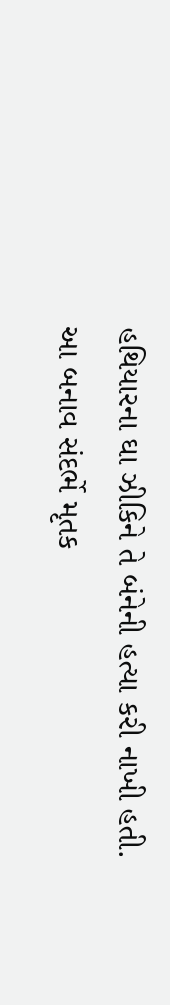હથિયારના ઘા ઝીકિને તે બંનેની હત્યા કરી નાખી હતી. આ બનાવ સંદર્ભે મૃતક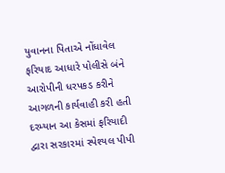યુવાનના પિતાએ નોંધાવેલ ફરિયાદ આધારે પોલીસે બંને આરોપીની ધરપકડ કરીને આગળની કાર્યવાહી કરી હતી દરમ્યાન આ કેસમાં ફરિયાદી દ્વારા સરકારમાં સ્પેશ્યલ પીપી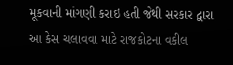મૂકવાની માંગણી કરાઇ હતી જેથી સરકાર દ્વારા આ કેસ ચલાવવા માટે રાજકોટના વકીલ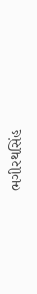ભગીરથસિંહ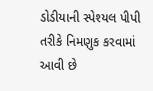ડોડીયાની સ્પેશ્યલ પીપી તરીકે નિમણુક કરવામાં આવી છે